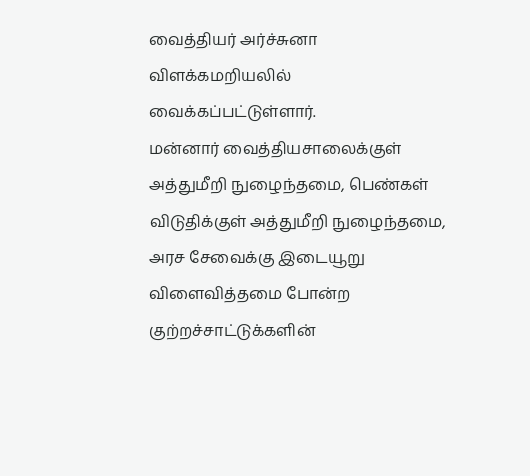வைத்தியர் அர்ச்சுனா விளக்கமறியலில் வைக்கப்பட்டுள்ளார்.
மன்னார் வைத்தியசாலைக்குள் அத்துமீறி நுழைந்தமை, பெண்கள் விடுதிக்குள் அத்துமீறி நுழைந்தமை, அரச சேவைக்கு இடையூறு விளைவித்தமை போன்ற குற்றச்சாட்டுக்களின்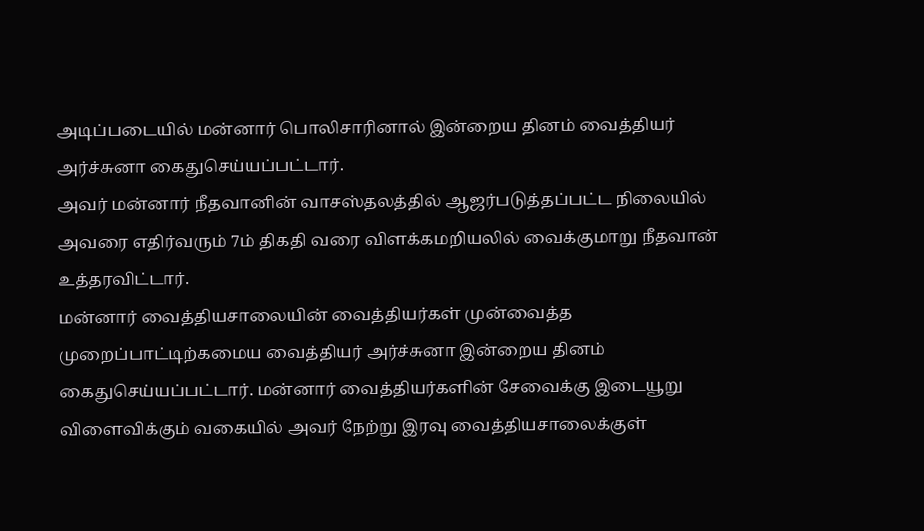அடிப்படையில் மன்னார் பொலிசாரினால் இன்றைய தினம் வைத்தியர் அர்ச்சுனா கைதுசெய்யப்பட்டார்.
அவர் மன்னார் நீதவானின் வாசஸ்தலத்தில் ஆஜர்படுத்தப்பட்ட நிலையில் அவரை எதிர்வரும் 7ம் திகதி வரை விளக்கமறியலில் வைக்குமாறு நீதவான் உத்தரவிட்டார்.
மன்னார் வைத்தியசாலையின் வைத்தியர்கள் முன்வைத்த முறைப்பாட்டிற்கமைய வைத்தியர் அர்ச்சுனா இன்றைய தினம் கைதுசெய்யப்பட்டார். மன்னார் வைத்தியர்களின் சேவைக்கு இடையூறு விளைவிக்கும் வகையில் அவர் நேற்று இரவு வைத்தியசாலைக்குள்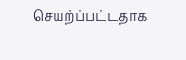செயற்ப்பட்டதாக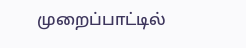முறைப்பாட்டில்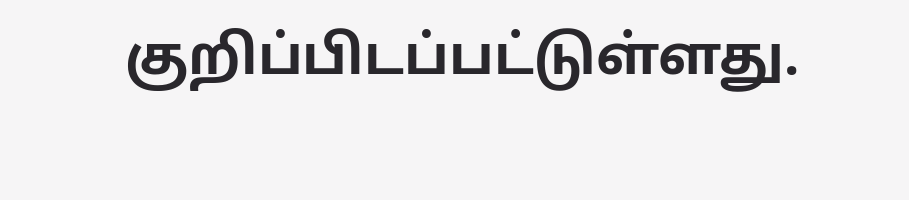குறிப்பிடப்பட்டுள்ளது.